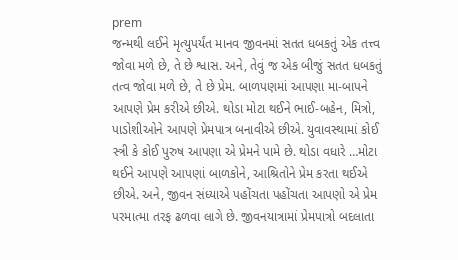prem
જન્મથી લઈને મૃત્યુપર્યંત માનવ જીવનમાં સતત ધબકતું એક તત્ત્વ જોવા મળે છે, તે છે શ્વાસ. અને, તેવું જ એક બીજું સતત ધબકતું તત્વ જોવા મળે છે, તે છે પ્રેમ. બાળપણમાં આપણા મા-બાપને આપણે પ્રેમ કરીએ છીએ. થોડા મોટા થઈને ભાઈ-બહેન, મિત્રો, પાડોશીઓને આપણે પ્રેમપાત્ર બનાવીએ છીએ. યુવાવસ્થામાં કોઈ સ્ત્રી કે કોઈ પુરુષ આપણા એ પ્રેમને પામે છે. થોડા વધારે …મોટા થઈને આપણે આપણાં બાળકોને, આશ્રિતોને પ્રેમ કરતા થઈએ છીએ. અને, જીવન સંધ્યાએ પહોંચતા પહોંચતા આપણો એ પ્રેમ પરમાત્મા તરફ ઢળવા લાગે છે. જીવનયાત્રામાં પ્રેમપાત્રો બદલાતા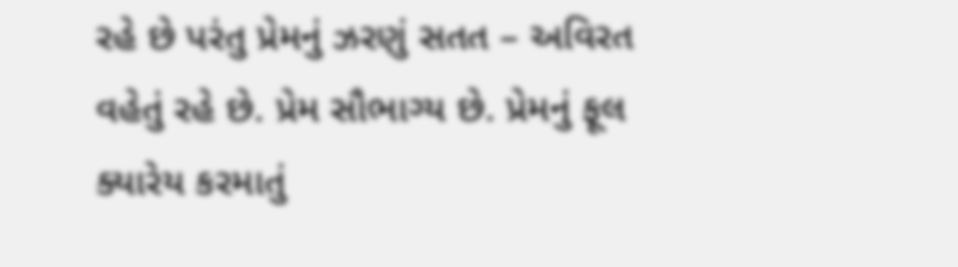રહે છે પરંતુ પ્રેમનું ઝરણું સતત – અવિરત વહેતું રહે છે. પ્રેમ સૌભાગ્ય છે. પ્રેમનું ફૂલ ક્યારેય કરમાતું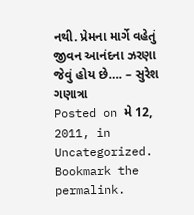નથી. પ્રેમના માર્ગે વહેતું જીવન આનંદના ઝરણા જેવું હોય છે…. – સુરેશ ગણાત્રા
Posted on મે 12, 2011, in Uncategorized. Bookmark the permalink.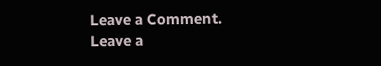Leave a Comment.
Leave a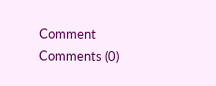Comment
Comments (0)